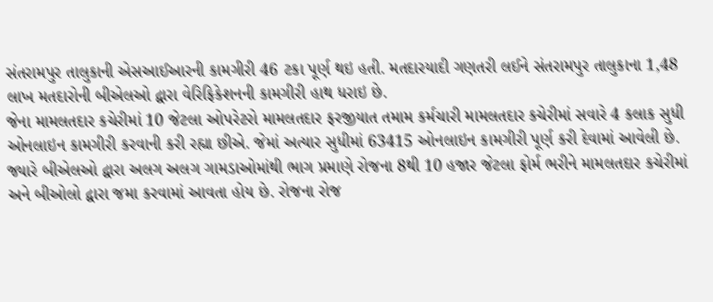સંતરામપુર તાલુકાની એસઆઈઆરની કામગીરી 46 ટકા પૂર્ણ થઇ હતી. મતદારયાદી ગણતરી લઈને સંતરામપુર તાલુકાના 1,48 લાખ મતદારોની બીએલઓ દ્વારા વેરિફિકેશનની કામગીરી હાથ ધરાઇ છે.
જેના મામલતદાર કચેરીમાં 10 જેટલા ઓપરેટરો મામલતદાર ફરજીયાત તમામ કર્મચારી મામલતદાર કચેરીમાં સવારે 4 કલાક સુધી ઓનલાઇન કામગીરી કરવાની કરી રહ્યા છીએ. જેમાં અત્યાર સુધીમાં 63415 ઓનલાઇન કામગીરી પૂર્ણ કરી દેવામાં આવેલી છે.
જ્યારે બીએલઓ દ્વારા અલગ અલગ ગામડાઓમાંથી ભાગ પ્રમાણે રોજના 8થી 10 હજાર જેટલા ફોર્મ ભરીને મામલતદાર કચેરીમાં અને બીઓલો દ્વારા જમા કરવામાં આવતા હોય છે. રોજના રોજ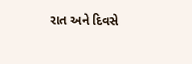રાત અને દિવસે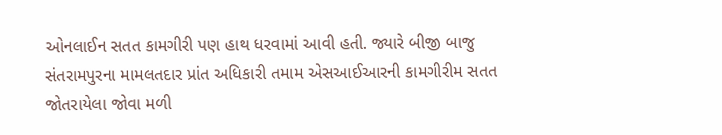ઓનલાઈન સતત કામગીરી પણ હાથ ધરવામાં આવી હતી. જ્યારે બીજી બાજુ સંતરામપુરના મામલતદાર પ્રાંત અધિકારી તમામ એસઆઈઆરની કામગીરીમ સતત જોતરાયેલા જોવા મળી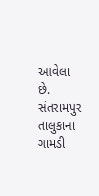આવેલા છે. સંતરામપુર તાલુકાના ગામડી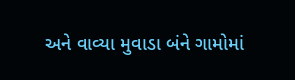અને વાવ્યા મુવાડા બંને ગામોમાં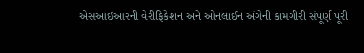એસઆઇઆરની વેરીફિકેશન અને ઓનલાઈન અંગેની કામગીરી સંપૂર્ણ પૂરી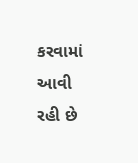કરવામાં આવી રહી છે